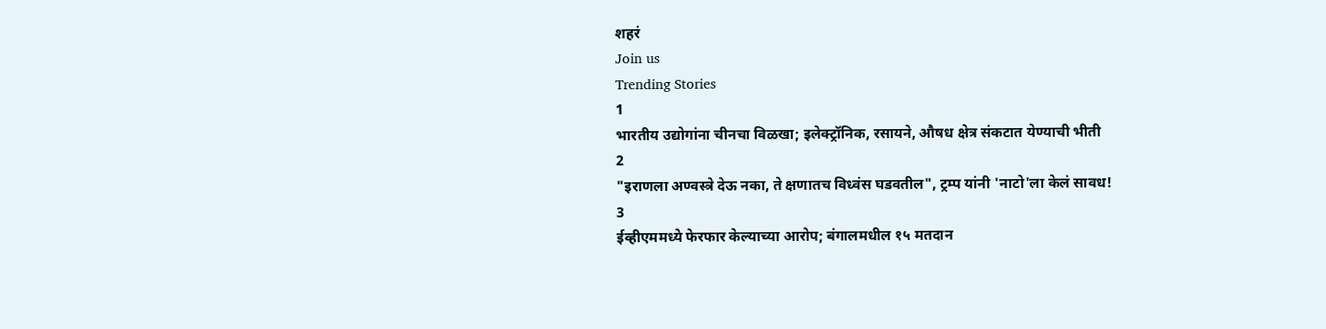शहरं
Join us
Trending Stories
1
भारतीय उद्योगांना चीनचा विळखा; इलेक्ट्रॉनिक, रसायने, औषध क्षेत्र संकटात येण्याची भीती
2
"इराणला अण्वस्त्रे देऊ नका, ते क्षणातच विध्वंस घडवतील", ट्रम्प यांनी 'नाटो'ला केलं सावध!
3
ईव्हीएममध्ये फेरफार केल्याच्या आरोप; बंगालमधील १५ मतदान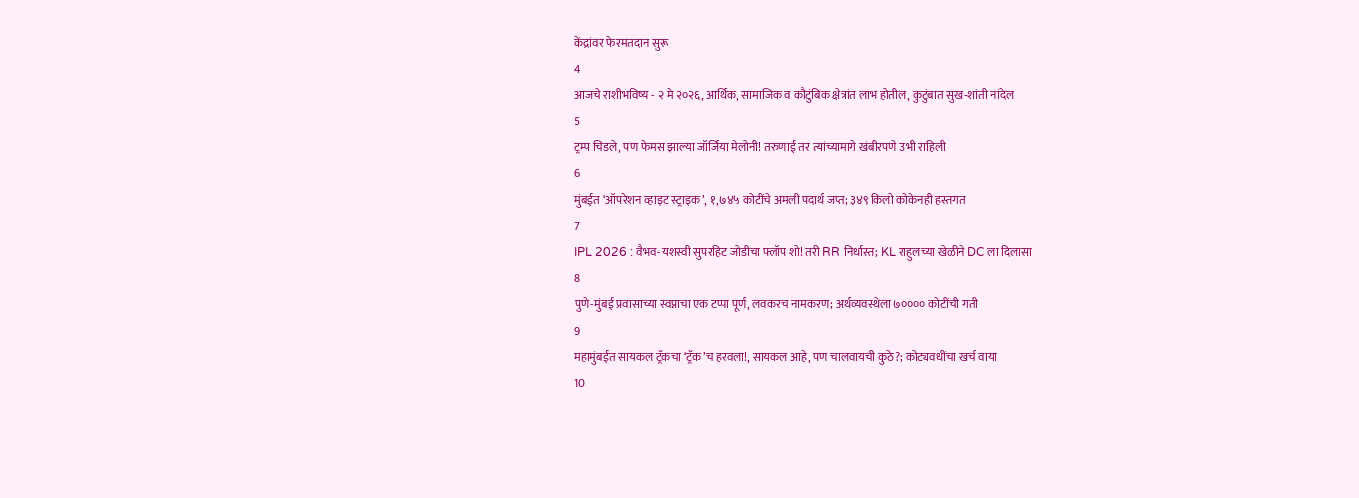केंद्रांवर फेरमतदान सुरू
4
आजचे राशीभविष्य - २ मे २०२६, आर्थिक, सामाजिक व कौटुंबिक क्षेत्रांत लाभ होतील, कुटुंबात सुख-शांती नांदेल
5
ट्रम्प चिडले, पण फेमस झाल्या जॉर्जिया मेलोनी! तरुणाई तर त्यांच्यामागे खंबीरपणे उभी राहिली
6
मुंबईत ‘ऑपरेशन व्हाइट स्ट्राइक’, १,७४५ कोटींचे अमली पदार्थ जप्त; ३४९ किलो कोकेनही हस्तगत
7
IPL 2026 : वैभव-यशस्वी सुपरहिट जोडीचा फ्लॉप शो! तरी RR निर्धास्त; KL राहुलच्या खेळीने DC ला दिलासा
8
पुणे-मुंबई प्रवासाच्या स्वप्नाचा एक टप्पा पूर्ण, लवकरच नामकरण; अर्थव्यवस्थेला ७०००० कोटींची गती
9
महामुंबईत सायकल ट्रॅकचा ‘ट्रॅक’च हरवला!, सायकल आहे, पण चालवायची कुठे?; कोट्यवधींचा खर्च वाया
10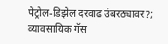पेट्रोल-डिझेल दरवाढ उंबरठ्यावर?; व्यावसायिक गॅस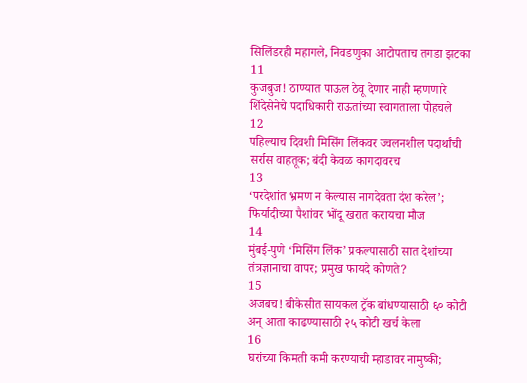सिलिंडरही महागले, निवडणुका आटोपताच तगडा झटका
11
कुजबुज! ठाण्यात पाऊल ठेवू देणार नाही म्हणणारे शिंदेसेनेचे पदाधिकारी राऊतांच्या स्वागताला पोहचले
12
पहिल्याच दिवशी मिसिंग लिंकवर ज्वलनशील पदार्थांची सर्रास वाहतूक; बंदी केवळ कागदावरच
13
‘परदेशांत भ्रमण न केल्यास नागदेवता दंश करेल’; फिर्यादीच्या पैशांवर भोंदू खरात करायचा मौज
14
मुंबई-पुणे ‘मिसिंग लिंक’ प्रकल्पासाठी सात देशांच्या तंत्रज्ञानाचा वापर; प्रमुख फायदे कोणते?
15
अजबच! बीकेसीत सायकल ट्रॅक बांधण्यासाठी ६० कोटी अन् आता काढण्यासाठी २५ कोटी खर्च केला
16
घरांच्या किमती कमी करण्याची म्हाडावर नामुष्की;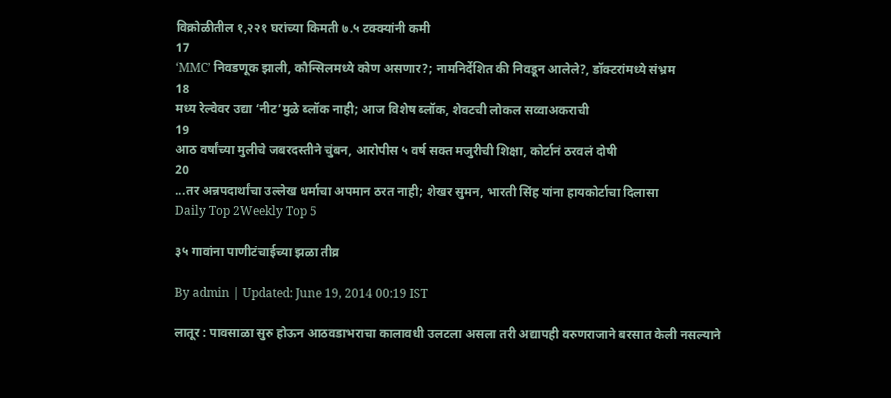विक्रोळीतील १,२२१ घरांच्या किमती ७.५ टक्क्यांनी कमी
17
‘MMC’ निवडणूक झाली, कौन्सिलमध्ये कोण असणार?; नामनिर्देशित की निवडून आलेले?, डॉक्टरांमध्ये संभ्रम
18
मध्य रेल्वेवर उद्या ‘नीट’मुळे ब्लॉक नाही; आज विशेष ब्लॉक, शेवटची लोकल सव्वाअकराची
19
आठ वर्षांच्या मुलीचे जबरदस्तीने चुंबन, आरोपीस ५ वर्ष सक्त मजुरीची शिक्षा, कोर्टानं ठरवलं दोषी
20
...तर अन्नपदार्थांचा उल्लेख धर्माचा अपमान ठरत नाही; शेखर सुमन, भारती सिंह यांना हायकोर्टाचा दिलासा
Daily Top 2Weekly Top 5

३५ गावांना पाणीटंचाईच्या झळा तीव्र

By admin | Updated: June 19, 2014 00:19 IST

लातूर : पावसाळा सुरु होऊन आठवडाभराचा कालावधी उलटला असला तरी अद्यापही वरुणराजाने बरसात केली नसल्याने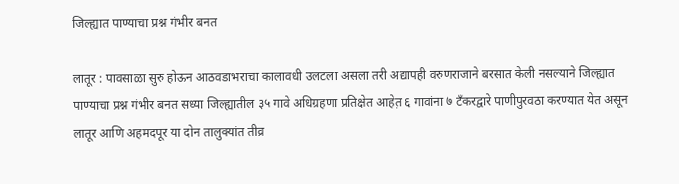जिल्ह्यात पाण्याचा प्रश्न गंभीर बनत

लातूर : पावसाळा सुरु होऊन आठवडाभराचा कालावधी उलटला असला तरी अद्यापही वरुणराजाने बरसात केली नसल्याने जिल्ह्यात पाण्याचा प्रश्न गंभीर बनत सध्या जिल्ह्यातील ३५ गावे अधिग्रहणा प्रतिक्षेत आहेत़ ६ गावांना ७ टँकरद्वारे पाणीपुरवठा करण्यात येत असून लातूर आणि अहमदपूर या दोन तालुक्यांत तीव्र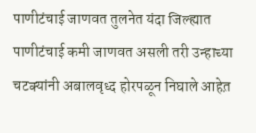पाणीटंचाई जाणवत तुलनेत यंदा जिल्ह्यात पाणीटंचाई कमी जाणवत असली तरी उन्हाच्या चटक्यांनी अबालवृध्द होरपळून निघाले आहेत़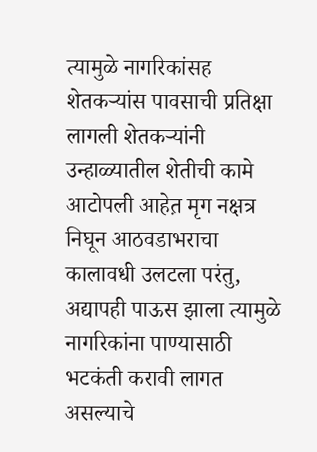त्यामुळे नागरिकांसह शेतकऱ्यांस पावसाची प्रतिक्षा लागली शेतकऱ्यांनी उन्हाळ्यातील शेतीची कामे आटोपली आहेत़ मृग नक्षत्र निघून आठवडाभराचा कालावधी उलटला परंतु, अद्यापही पाऊस झाला त्यामुळे नागरिकांना पाण्यासाठी भटकंती करावी लागत असल्याचे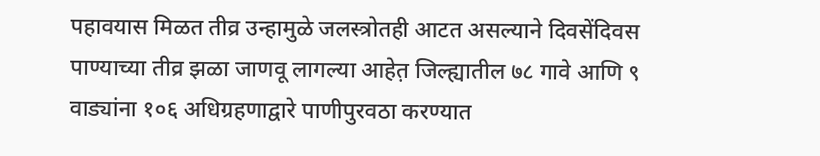पहावयास मिळत तीव्र उन्हामुळे जलस्त्रोतही आटत असल्याने दिवसेंदिवस पाण्याच्या तीव्र झळा जाणवू लागल्या आहेत़ जिल्ह्यातील ७८ गावे आणि ९ वाड्यांना १०६ अधिग्रहणाद्वारे पाणीपुरवठा करण्यात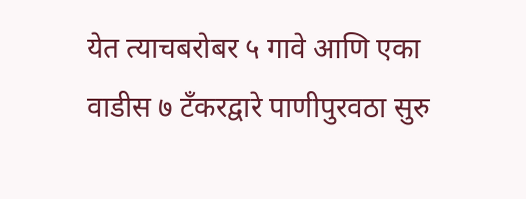येत त्याचबरोबर ५ गावे आणि एका वाडीस ७ टँकरद्वारे पाणीपुरवठा सुरु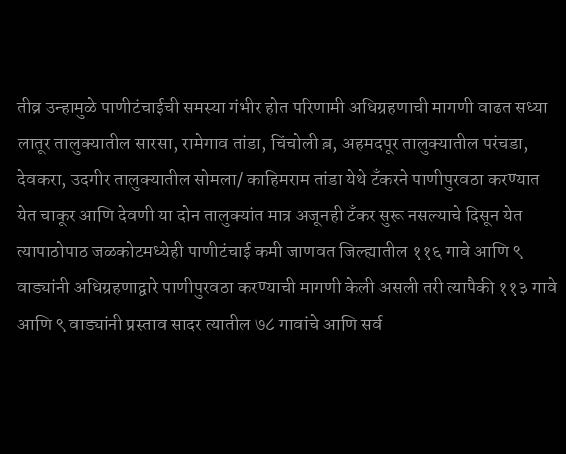तीव्र उन्हामुळे पाणीटंचाईची समस्या गंभीर होत परिणामी अधिग्रहणाची मागणी वाढत सध्या लातूर तालुक्यातील सारसा, रामेगाव तांडा, चिंचोली ब़, अहमदपूर तालुक्यातील परंचडा, देवकरा, उदगीर तालुक्यातील सोमला/ काहिमराम तांडा येथे टँकरने पाणीपुरवठा करण्यात येत चाकूर आणि देवणी या दोन तालुक्यांत मात्र अजूनही टँकर सुरू नसल्याचे दिसून येत त्यापाठोपाठ जळकोटमध्येही पाणीटंचाई कमी जाणवत जिल्ह्यातील ११६ गावे आणि ९ वाड्यांनी अधिग्रहणाद्वारे पाणीपुरवठा करण्याची मागणी केली असली तरी त्यापैकी ११३ गावे आणि ९ वाड्यांनी प्रस्ताव सादर त्यातील ७८ गावांचे आणि सर्व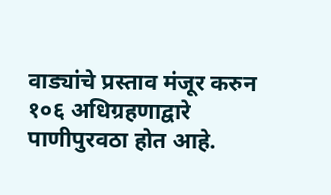वाड्यांचे प्रस्ताव मंजूर करुन १०६ अधिग्रहणाद्वारे पाणीपुरवठा होत आहे.